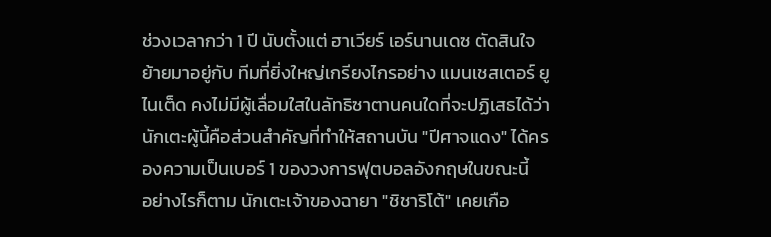ช่วงเวลากว่า 1 ปี นับตั้งแต่ ฮาเวียร์ เอร์นานเดซ ตัดสินใจย้ายมาอยู่กับ ทีมที่ยิ่งใหญ่เกรียงไกรอย่าง แมนเชสเตอร์ ยูไนเต็ด คงไม่มีผู้เลื่อมใสในลัทธิซาตานคนใดที่จะปฏิเสธได้ว่านักเตะผู้นี้คือส่วนสำคัญที่ทำให้สถานบัน "ปีศาจแดง" ได้ครองความเป็นเบอร์ 1 ของวงการฟุตบอลอังกฤษในขณะนี้
อย่างไรก็ตาม นักเตะเจ้าของฉายา "ชิชาริโต้" เคยเกือ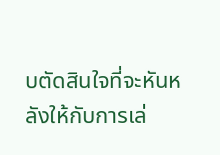บตัดสินใจที่จะหันหลังให้กับการเล่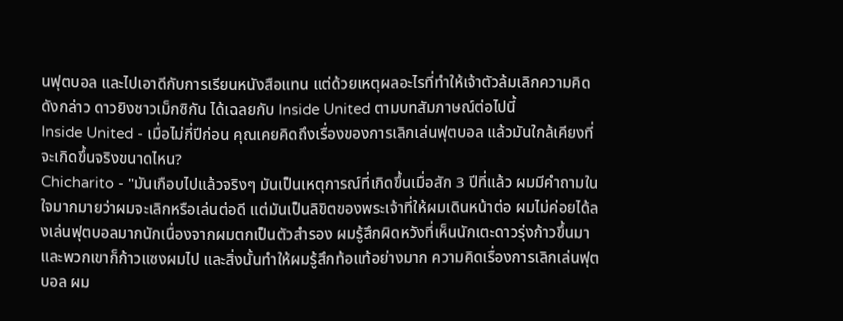นฟุตบอล และไปเอาดีกับการเรียนหนังสือแทน แต่ด้วยเหตุผลอะไรที่ทำให้เจ้าตัวล้มเลิกความคิดดังกล่าว ดาวยิงชาวเม็กซิกัน ได้เฉลยกับ Inside United ตามบทสัมภาษณ์ต่อไปนี้
Inside United - เมื่อไม่กี่ปีก่อน คุณเคยคิดถึงเรื่องของการเลิกเล่นฟุตบอล แล้วมันใกล้เคียงที่จะเกิดขึ้นจริงขนาดไหน?
Chicharito - "มันเกือบไปแล้วจริงๆ มันเป็นเหตุการณ์ที่เกิดขึ้นเมื่อสัก 3 ปีที่แล้ว ผมมีคำถามในใจมากมายว่าผมจะเลิกหรือเล่นต่อดี แต่มันเป็นลิขิตของพระเจ้าที่ให้ผมเดินหน้าต่อ ผมไม่ค่อยได้ลงเล่นฟุตบอลมากนักเนื่องจากผมตกเป็นตัวสำรอง ผมรู้สึกผิดหวังที่เห็นนักเตะดาวรุ่งก้าวขึ้นมาและพวกเขาก็ก้าวแซงผมไป และสิ่งนั้นทำให้ผมรู้สึกท้อแท้อย่างมาก ความคิดเรื่องการเลิกเล่นฟุตบอล ผม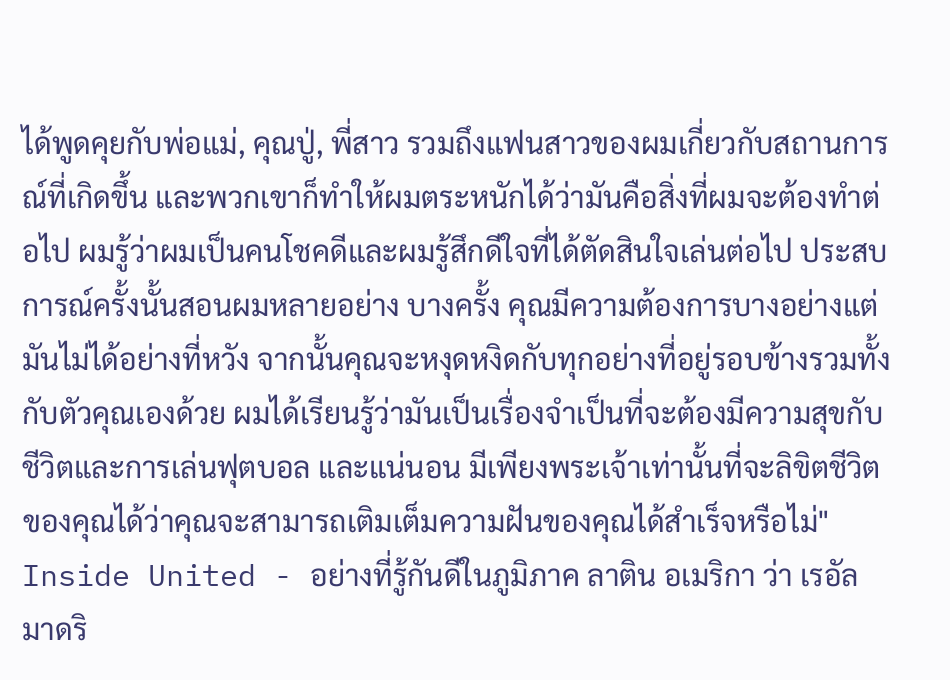ได้พูดคุยกับพ่อแม่, คุณปู่, พี่สาว รวมถึงแฟนสาวของผมเกี่ยวกับสถานการณ์ที่เกิดขึ้น และพวกเขาก็ทำให้ผมตระหนักได้ว่ามันคือสิ่งที่ผมจะต้องทำต่อไป ผมรู้ว่าผมเป็นคนโชคดีและผมรู้สึกดีใจที่ได้ตัดสินใจเล่นต่อไป ประสบการณ์ครั้งนั้นสอนผมหลายอย่าง บางครั้ง คุณมีความต้องการบางอย่างแต่มันไม่ได้อย่างที่หวัง จากนั้นคุณจะหงุดหงิดกับทุกอย่างที่อยู่รอบข้างรวมทั้งกับตัวคุณเองด้วย ผมได้เรียนรู้ว่ามันเป็นเรื่องจำเป็นที่จะต้องมีความสุขกับชีวิตและการเล่นฟุตบอล และแน่นอน มีเพียงพระเจ้าเท่านั้นที่จะลิขิตชีวิตของคุณได้ว่าคุณจะสามารถเติมเต็มความฝันของคุณได้สำเร็จหรือไม่"
Inside United - อย่างที่รู้กันดีในภูมิภาค ลาติน อเมริกา ว่า เรอัล มาดริ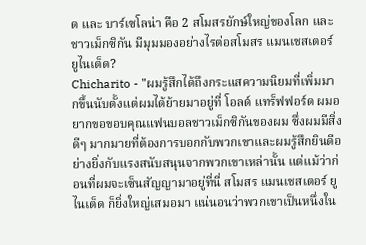ด และ บาร์เซโลน่า คือ 2 สโมสรยักษ์ใหญ่ของโลก และชาวเม็กซิกัน มีมุมมองอย่างไรต่อสโมสร แมนเชสเตอร์ ยูไนเต็ด?
Chicharito - "ผมรู้สึกได้ถึงกระแสความนิยมที่เพิ่มมากขึ้นนับตั้งแต่ผมได้ย้ายมาอยู่ที่ โอลด์ แทร็ฟฟอร์ด ผมอยากขอขอบคุณแฟนบอลชาวเม็กซิกันของผม ซึ่งผมมีสิ่งดีๆ มากมายที่ต้องการบอกกับพวกเขาและผมรู้สึกยินดีอย่างยิ่งกับแรงสนับสนุนจากพวกเขาเหล่านั้น แต่แม้ว่าก่อนที่ผมจะเซ็นสัญญามาอยู่ที่นี่ สโมสร แมนเชสเตอร์ ยูไนเต็ด ก็ยิ่งใหญ่เสมอมา แน่นอนว่าพวกเขาเป็นหนึ่งใน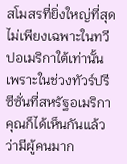สโมสรที่ยิ่งใหญ่ที่สุด ไม่เพียงเฉพาะในทวีปอเมริกาใต้เท่านั้น เพราะในช่วงทัวร์ปรีซีซั่นที่สหรัฐอเมริกา คุณก็ได้เห็นกันแล้วว่ามีผู้คนมาก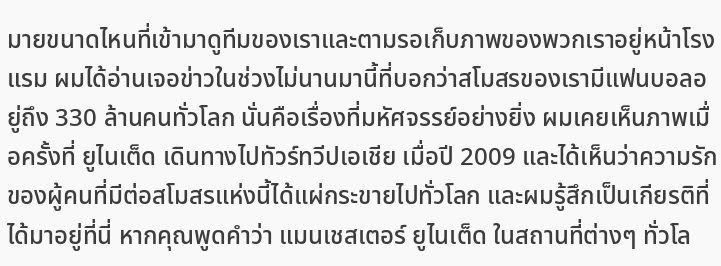มายขนาดไหนที่เข้ามาดูทีมของเราและตามรอเก็บภาพของพวกเราอยู่หน้าโรงแรม ผมได้อ่านเจอข่าวในช่วงไม่นานมานี้ที่บอกว่าสโมสรของเรามีแฟนบอลอยู่ถึง 330 ล้านคนทั่วโลก นั่นคือเรื่องที่มหัศจรรย์อย่างยิ่ง ผมเคยเห็นภาพเมื่อครั้งที่ ยูไนเต็ด เดินทางไปทัวร์ทวีปเอเชีย เมื่อปี 2009 และได้เห็นว่าความรักของผู้คนที่มีต่อสโมสรแห่งนี้ได้แผ่กระขายไปทั่วโลก และผมรู้สึกเป็นเกียรติที่ได้มาอยู่ที่นี่ หากคุณพูดคำว่า แมนเชสเตอร์ ยูไนเต็ด ในสถานที่ต่างๆ ทั่วโล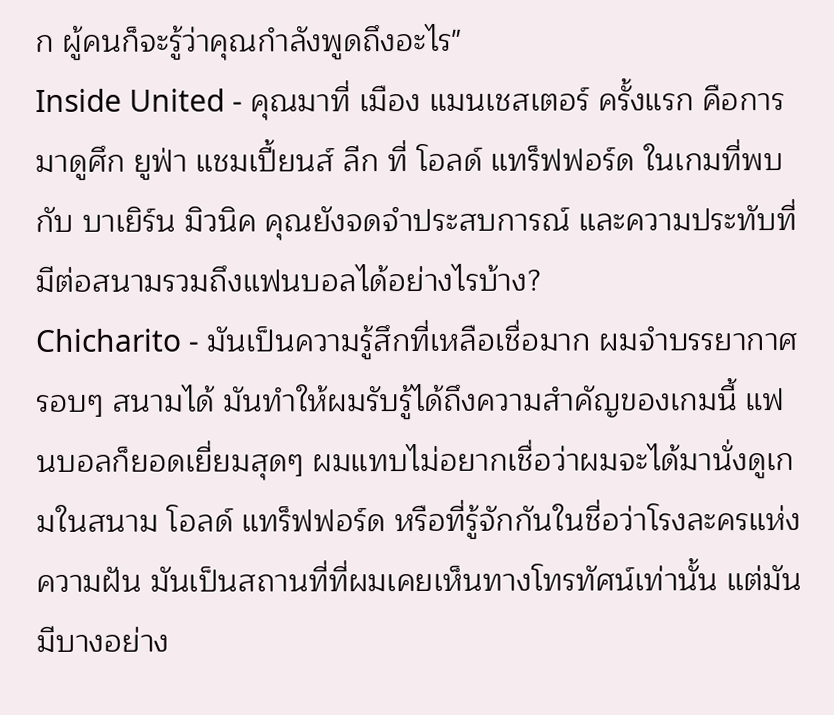ก ผู้คนก็จะรู้ว่าคุณกำลังพูดถึงอะไร"
Inside United - คุณมาที่ เมือง แมนเชสเตอร์ ครั้งแรก คือการมาดูศึก ยูฟ่า แชมเปี้ยนส์ ลีก ที่ โอลด์ แทร็ฟฟอร์ด ในเกมที่พบกับ บาเยิร์น มิวนิค คุณยังจดจำประสบการณ์ และความประทับที่มีต่อสนามรวมถึงแฟนบอลได้อย่างไรบ้าง?
Chicharito - มันเป็นความรู้สึกที่เหลือเชื่อมาก ผมจำบรรยากาศรอบๆ สนามได้ มันทำให้ผมรับรู้ได้ถึงความสำคัญของเกมนี้ แฟนบอลก็ยอดเยี่ยมสุดๆ ผมแทบไม่อยากเชื่อว่าผมจะได้มานั่งดูเกมในสนาม โอลด์ แทร็ฟฟอร์ด หรือที่รู้จักกันในชี่อว่าโรงละครแห่งความฝัน มันเป็นสถานที่ที่ผมเคยเห็นทางโทรทัศน์เท่านั้น แต่มันมีบางอย่าง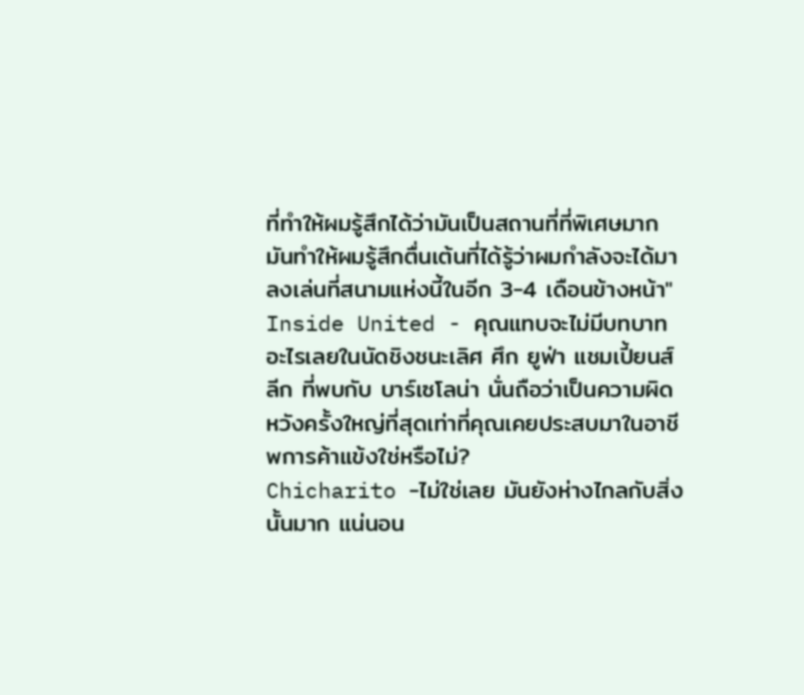ที่ทำให้ผมรู้สึกได้ว่ามันเป็นสถานที่ที่พิเศษมาก มันทำให้ผมรู้สึกตื่นเต้นที่ได้รู้ว่าผมกำลังจะได้มาลงเล่นที่สนามแห่งนี้ในอีก 3-4 เดือนข้างหน้า"
Inside United - คุณแทบจะไม่มีบทบาทอะไรเลยในนัดชิงชนะเลิศ ศึก ยูฟ่า แชมเปี้ยนส์ ลีก ที่พบกับ บาร์เซโลน่า นั่นถือว่าเป็นความผิดหวังครั้งใหญ่ที่สุดเท่าที่คุณเคยประสบมาในอาชีพการค้าแข้งใช่หรือไม่?
Chicharito -ไม่ใช่เลย มันยังห่างไกลกับสิ่งนั้นมาก แน่นอน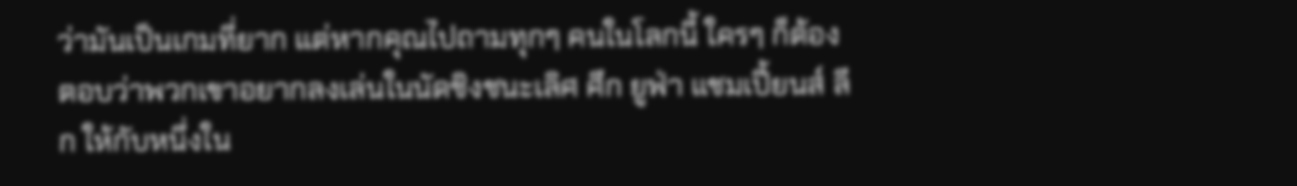ว่ามันเป็นเกมที่ยาก แต่หากคุณไปถามทุกๆ คนในโลกนี้ ใครๆ ก็ต้องตอบว่าพวกเขาอยากลงเล่นในนัดชิงชนะเลิศ ศึก ยูฟ่า แชมเปี้ยนส์ ลีก ให้กับหนึ่งใน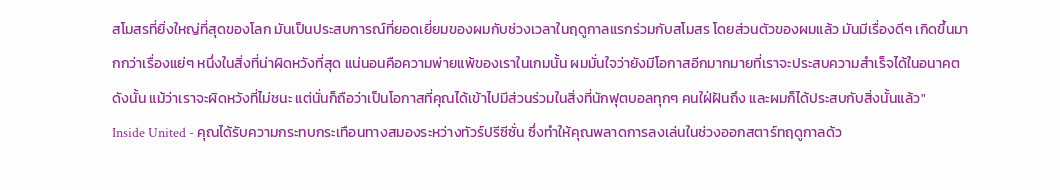สโมสรที่ยิ่งใหญ่ที่สุดของโลก มันเป็นประสบการณ์ที่ยอดเยี่ยมของผมกับช่วงเวลาในฤดูกาลแรกร่วมกับสโมสร โดยส่วนตัวของผมแล้ว มันมีเรื่องดีๆ เกิดขึ้นมากกว่าเรื่องแย่ๆ หนึ่งในสิ่งที่น่าผิดหวังที่สุด แน่นอนคือความพ่ายแพ้ของเราในเกมนั้น ผมมั่นใจว่ายังมีโอกาสอีกมากมายที่เราจะประสบความสำเร็จได้ในอนาคต ดังนั้น แม้ว่าเราจะผิดหวังที่ไม่ชนะ แต่นั่นก็ถือว่าเป็นโอกาสที่คุณได้เข้าไปมีส่วนร่วมในสิ่งที่นักฟุตบอลทุกๆ คนใฝ่ฝันถึง และผมก็ได้ประสบกับสิ่งนั้นแล้ว"
Inside United - คุณได้รับความกระทบกระเทือนทางสมองระหว่างทัวร์ปรีซีซั่น ซึ่งทำให้คุณพลาดการลงเล่นในช่วงออกสตาร์ทฤดูกาลด้ว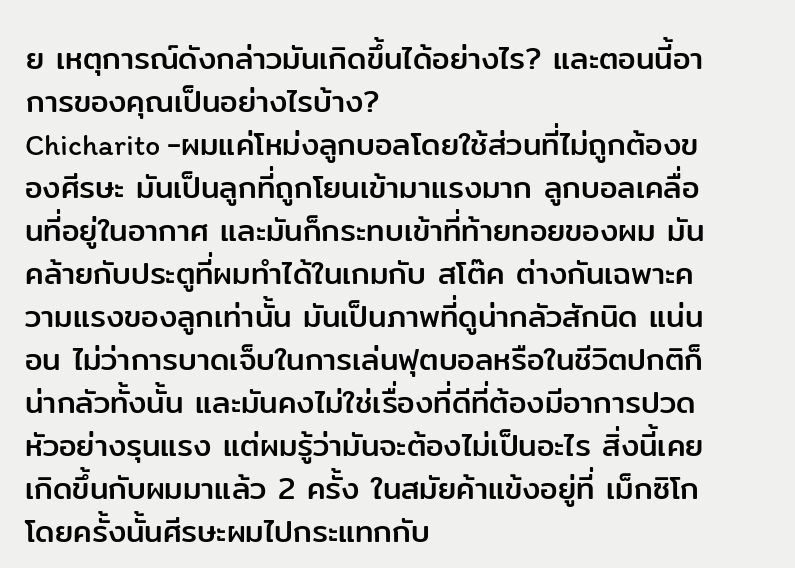ย เหตุการณ์ดังกล่าวมันเกิดขึ้นได้อย่างไร? และตอนนี้อาการของคุณเป็นอย่างไรบ้าง?
Chicharito -ผมแค่โหม่งลูกบอลโดยใช้ส่วนที่ไม่ถูกต้องของศีรษะ มันเป็นลูกที่ถูกโยนเข้ามาแรงมาก ลูกบอลเคลื่อนที่อยู่ในอากาศ และมันก็กระทบเข้าที่ท้ายทอยของผม มันคล้ายกับประตูที่ผมทำได้ในเกมกับ สโต๊ค ต่างกันเฉพาะความแรงของลูกเท่านั้น มันเป็นภาพที่ดูน่ากลัวสักนิด แน่นอน ไม่ว่าการบาดเจ็บในการเล่นฟุตบอลหรือในชีวิตปกติก็น่ากลัวทั้งนั้น และมันคงไม่ใช่เรื่องที่ดีที่ต้องมีอาการปวดหัวอย่างรุนแรง แต่ผมรู้ว่ามันจะต้องไม่เป็นอะไร สิ่งนี้เคยเกิดขึ้นกับผมมาแล้ว 2 ครั้ง ในสมัยค้าแข้งอยู่ที่ เม็กซิโก โดยครั้งนั้นศีรษะผมไปกระแทกกับ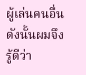ผู้เล่นคนอื่น ดังนั้นผมจึงรู้ดีว่า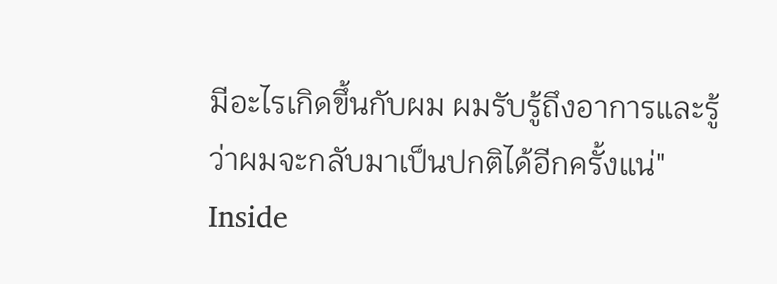มีอะไรเกิดขึ้นกับผม ผมรับรู้ถึงอาการและรู้ว่าผมจะกลับมาเป็นปกติได้อีกครั้งแน่"
Inside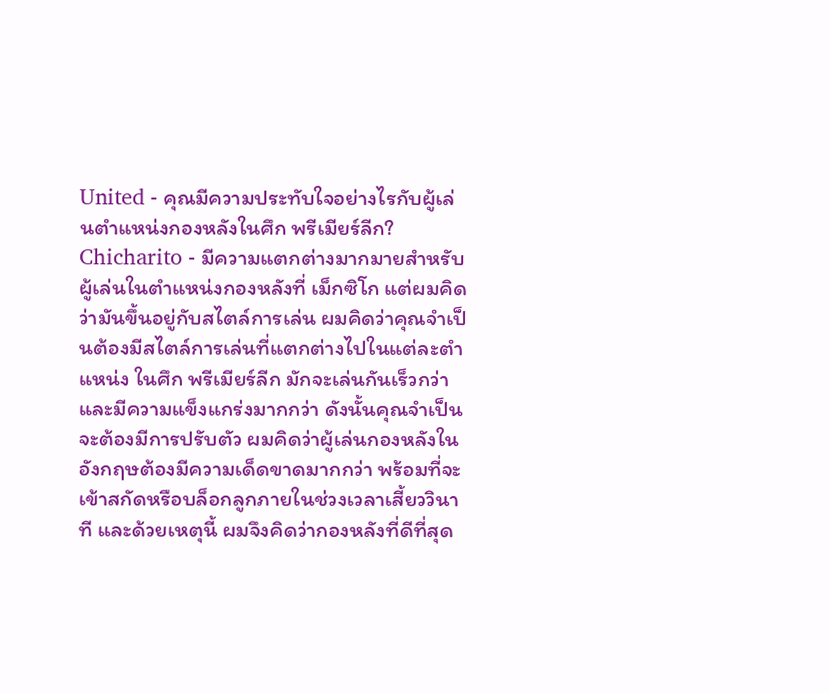United - คุณมีความประทับใจอย่างไรกับผู้เล่นตำแหน่งกองหลังในศึก พรีเมียร์ลีก?
Chicharito - มีความแตกต่างมากมายสำหรับผู้เล่นในตำแหน่งกองหลังที่ เม็กซิโก แต่ผมคิดว่ามันขึ้นอยู่กับสไตล์การเล่น ผมคิดว่าคุณจำเป็นต้องมีสไตล์การเล่นที่แตกต่างไปในแต่ละตำแหน่ง ในศึก พรีเมียร์ลีก มักจะเล่นกันเร็วกว่า และมีความแข็งแกร่งมากกว่า ดังนั้นคุณจำเป็นจะต้องมีการปรับตัว ผมคิดว่าผู้เล่นกองหลังในอังกฤษต้องมีความเด็ดขาดมากกว่า พร้อมที่จะเข้าสกัดหรือบล็อกลูกภายในช่วงเวลาเสี้ยววินาที และด้วยเหตุนี้ ผมจึงคิดว่ากองหลังที่ดีที่สุด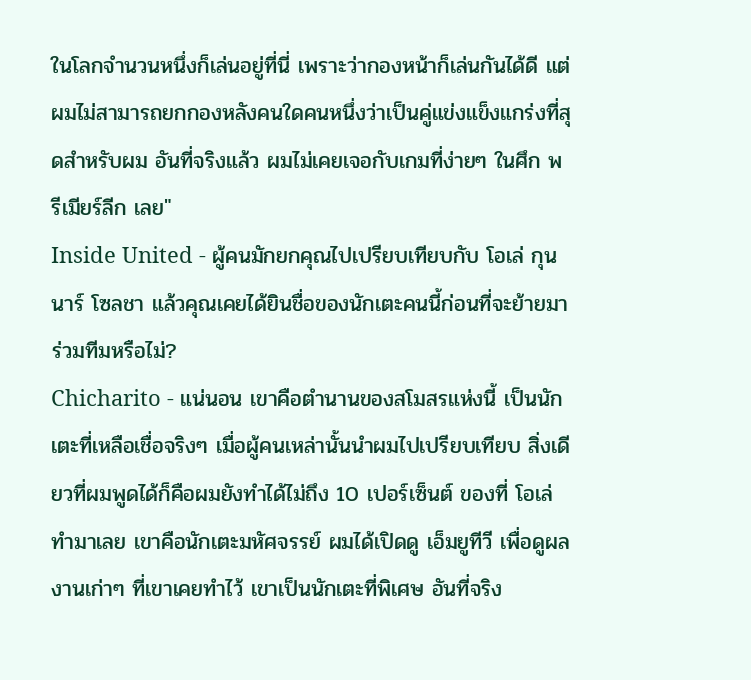ในโลกจำนวนหนึ่งก็เล่นอยู่ที่นี่ เพราะว่ากองหน้าก็เล่นกันได้ดี แต่ผมไม่สามารถยกกองหลังคนใดคนหนึ่งว่าเป็นคู่แข่งแข็งแกร่งที่สุดสำหรับผม อันที่จริงแล้ว ผมไม่เคยเจอกับเกมที่ง่ายๆ ในศึก พรีเมียร์ลีก เลย"
Inside United - ผู้คนมักยกคุณไปเปรียบเทียบกับ โอเล่ กุนนาร์ โซลชา แล้วคุณเคยได้ยินชื่อของนักเตะคนนี้ก่อนที่จะย้ายมาร่วมทีมหรือไม่?
Chicharito - แน่นอน เขาคือตำนานของสโมสรแห่งนี้ เป็นนักเตะที่เหลือเชื่อจริงๆ เมื่อผู้คนเหล่านั้นนำผมไปเปรียบเทียบ สิ่งเดียวที่ผมพูดได้ก็คือผมยังทำได้ไม่ถึง 10 เปอร์เซ็นต์ ของที่ โอเล่ ทำมาเลย เขาคือนักเตะมหัศจรรย์ ผมได้เปิดดู เอ็มยูทีวี เพื่อดูผลงานเก่าๆ ที่เขาเคยทำไว้ เขาเป็นนักเตะที่พิเศษ อันที่จริง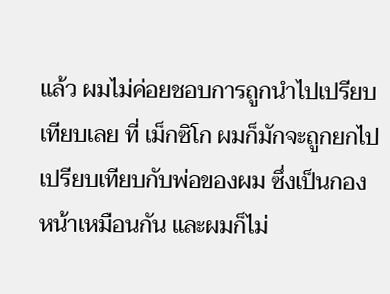แล้ว ผมไม่ค่อยชอบการถูกนำไปเปรียบเทียบเลย ที่ เม็กซิโก ผมก็มักจะถูกยกไปเปรียบเทียบกับพ่อของผม ซึ่งเป็นกองหน้าเหมือนกัน และผมก็ไม่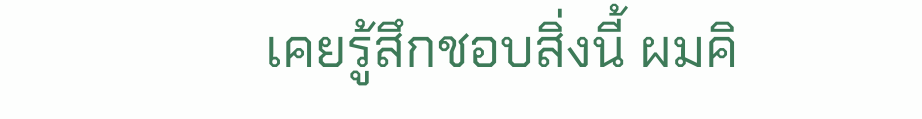เคยรู้สึกชอบสิ่งนี้ ผมคิ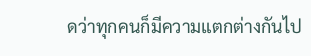ดว่าทุกคนก็มีความแตกต่างกันไป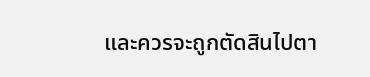และควรจะถูกตัดสินไปตา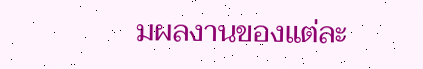มผลงานของแต่ละ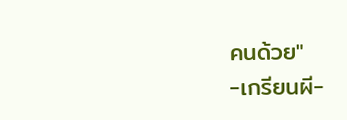คนด้วย"
-เกรียนผี-